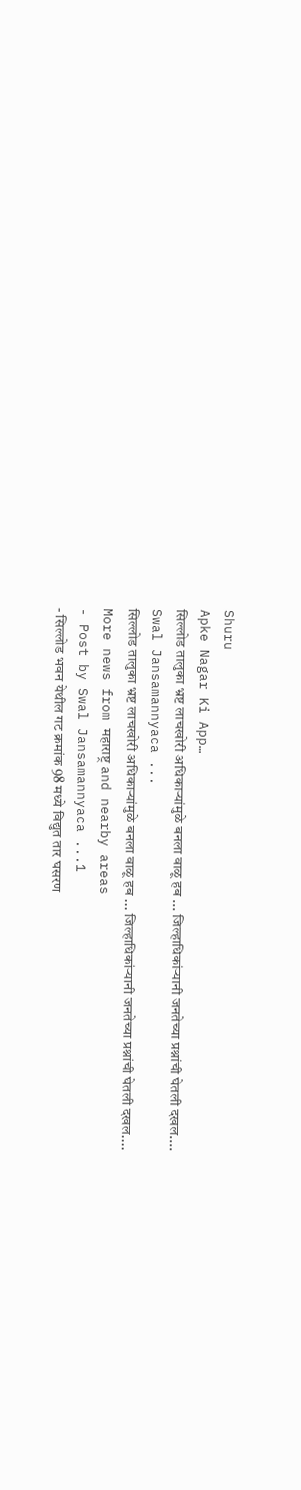Shuru
Apke Nagar Ki App…
सिल्लोड तालुका भ्रष्ट लाचखोरी अधिकाऱ्यांमुळे बनला वाळू हब ... जिल्हाधिकांऱ्यानी जनतेच्या प्रश्नांची घेतली दखल....
Swal Jansamannyaca ...
सिल्लोड तालुका भ्रष्ट लाचखोरी अधिकाऱ्यांमुळे बनला वाळू हब ... जिल्हाधिकांऱ्यानी जनतेच्या प्रश्नांची घेतली दखल....
More news from महाराष्ट्र and nearby areas
- Post by Swal Jansamannyaca ...1
- सिल्लोड भवन येथील गट क्रमांक 98 मध्ये विद्युत तार घसरण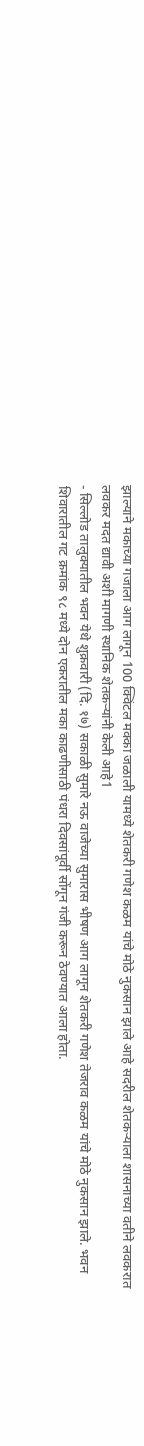झाल्याने मकाच्या गजाला आग लागून 100 क्विंटल मक्का जळाली यामध्ये शेतकरी गणेश कळम यांचे मोठे नुकसान झाले आहे सदरील शेतकऱ्याला शासनाच्या वतीने लवकरात लवकर मदत द्यावी अशी मागणी स्थानिक शेतकऱ्यांनी केली आहे1
- सिल्लोड तालुक्यातील भवन येथे शुक्रवारी (दि. १७) सकाळी सुमारे नऊ वाजेच्या सुमारास भीषण आग लागून शेतकरी गणेश तेजराव कळम यांचे मोठे नुकसान झाले. भवन शिवारातील गट क्रमांक ९८ मध्ये दोन एकरातील मका काढणीसाठी पंधरा दिवसांपूर्वी सोंगून गंजी करून ठेवण्यात आला होता.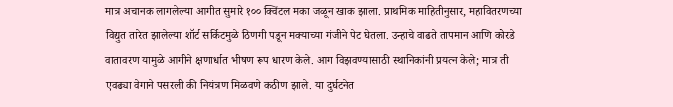मात्र अचानक लागलेल्या आगीत सुमारे १०० क्विंटल मका जळून खाक झाला. प्राथमिक माहितीनुसार, महावितरणच्या विद्युत तारेत झालेल्या शॉर्ट सर्किटमुळे ठिणगी पडून मक्याच्या गंजीने पेट घेतला. उन्हाचे वाढते तापमान आणि कोरडे वातावरण यामुळे आगीने क्षणार्धात भीषण रूप धारण केले. आग विझवण्यासाठी स्थानिकांनी प्रयत्न केले; मात्र ती एवढ्या वेगाने पसरली की नियंत्रण मिळवणे कठीण झाले. या दुर्घटनेत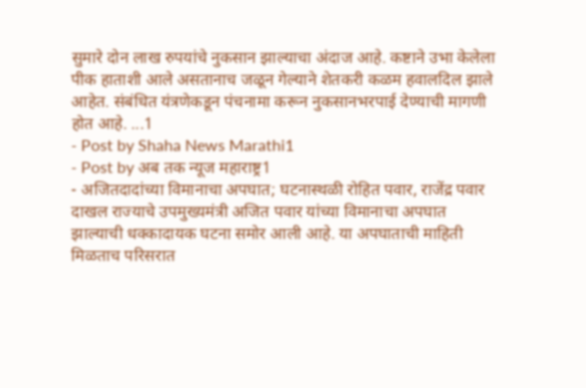सुमारे दोन लाख रुपयांचे नुकसान झाल्याचा अंदाज आहे. कष्टाने उभा केलेला पीक हाताशी आले असतानाच जळून गेल्याने शेतकरी कळम हवालदिल झाले आहेत. संबंधित यंत्रणेकडून पंचनामा करून नुकसानभरपाई देण्याची मागणी होत आहे. ...1
- Post by Shaha News Marathi1
- Post by अब तक न्यूज महाराष्ट्र1
- अजितदादांच्या विमानाचा अपघात; घटनास्थळी रोहित पवार, राजेंद्र पवार दाखल राज्याचे उपमुख्यमंत्री अजित पवार यांच्या विमानाचा अपघात झाल्याची धक्कादायक घटना समोर आली आहे. या अपघाताची माहिती मिळताच परिसरात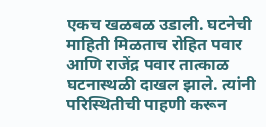एकच खळबळ उडाली. घटनेची माहिती मिळताच रोहित पवार आणि राजेंद्र पवार तात्काळ घटनास्थळी दाखल झाले. त्यांनी परिस्थितीची पाहणी करून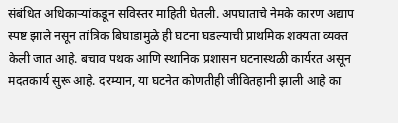संबंधित अधिकाऱ्यांकडून सविस्तर माहिती घेतली. अपघाताचे नेमके कारण अद्याप स्पष्ट झाले नसून तांत्रिक बिघाडामुळे ही घटना घडल्याची प्राथमिक शक्यता व्यक्त केली जात आहे. बचाव पथक आणि स्थानिक प्रशासन घटनास्थळी कार्यरत असून मदतकार्य सुरू आहे. दरम्यान, या घटनेत कोणतीही जीवितहानी झाली आहे का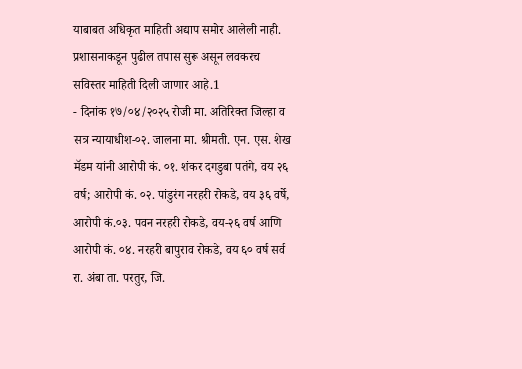याबाबत अधिकृत माहिती अद्याप समोर आलेली नाही. प्रशासनाकडून पुढील तपास सुरू असून लवकरच सविस्तर माहिती दिली जाणार आहे.1
- दिनांक १७/०४/२०२५ रोजी मा. अतिरिक्त जिल्हा व सत्र न्यायाधीश-०२. जालना मा. श्रीमती. एन. एस. शेख मॅडम यांनी आरोपी कं. ०१. शंकर दगडुबा पतंगे, वय २६ वर्ष; आरोपी कं. ०२. पांडुरंग नरहरी रोकडे, वय ३६ वर्षे, आरोपी कं.०३. पवन नरहरी रोकडे, वय-२६ वर्ष आणि आरोपी कं. ०४. नरहरी बापुराव रोकडे, वय ६० वर्ष सर्व रा. अंबा ता. परतुर, जि.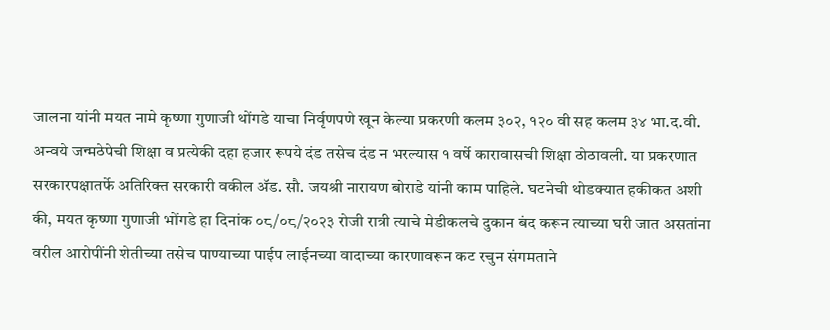जालना यांनी मयत नामे कृष्णा गुणाजी थोंगडे याचा निर्वृणपणे खून केल्या प्रकरणी कलम ३०२, १२० वी सह कलम ३४ भा.द.वी. अन्वये जन्मठेपेची शिक्षा व प्रत्येकी दहा हजार रूपये दंड तसेच दंड न भरल्यास १ वर्षे कारावासची शिक्षा ठोठावली. या प्रकरणात सरकारपक्षातर्फे अतिरिक्त सरकारी वकील ॲड. सौ. जयश्री नारायण बोराडे यांनी काम पाहिले. घटनेची थोडक्यात हकीकत अशी की, मयत कृष्णा गुणाजी भोंगडे हा दिनांक ०८/०८/२०२३ रोजी रात्री त्याचे मेडीकलचे दुकान बंद करून त्याच्या घरी जात असतांना वरील आरोपींनी शेतीच्या तसेच पाण्याच्या पाईप लाईनच्या वादाच्या कारणावरून कट रचुन संगमताने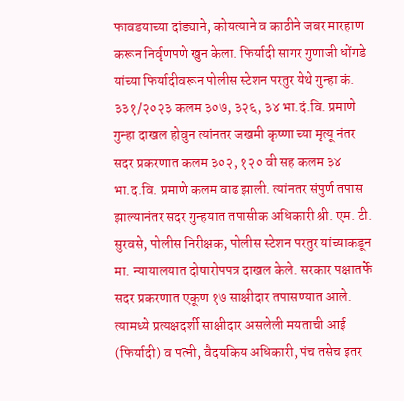फावडयाच्या दांड्याने, कोयत्याने व काठीने जबर मारहाण करून निर्वृणपणे खुन केला. फिर्यादी सागर गुणाजी धोंगडे यांच्या फिर्यादीवरून पोलीस स्टेशन परतुर येथे गुन्हा कं. ३३१/२०२३ कलम ३०७, ३२६, ३४ भा.दं.वि. प्रमाणे गुन्हा दाखल होवुन त्यांनतर जखमी कृष्णा च्या मृत्यू नंतर सदर प्रकरणात कलम ३०२, १२० वी सह कलम ३४ भा.द.वि. प्रमाणे कलम वाढ झाली. त्यांनतर संपुर्ण तपास झाल्यानंतर सदर गुन्हयात तपासीक अधिकारी श्री. एम. टी. सुरवसे, पोलीस निरीक्षक, पोलीस स्टेशन परतुर यांच्याकडून मा. न्यायालयात दोषारोपपत्र दाखल केले. सरकार पक्षातर्फे सदर प्रकरणात एकूण १७ साक्षीदार तपासण्यात आले. त्यामध्ये प्रत्यक्षदर्शी साक्षीदार असलेली मयताची आई (फिर्यादी) व पत्नी, वैदयकिय अधिकारी, पंच तसेच इतर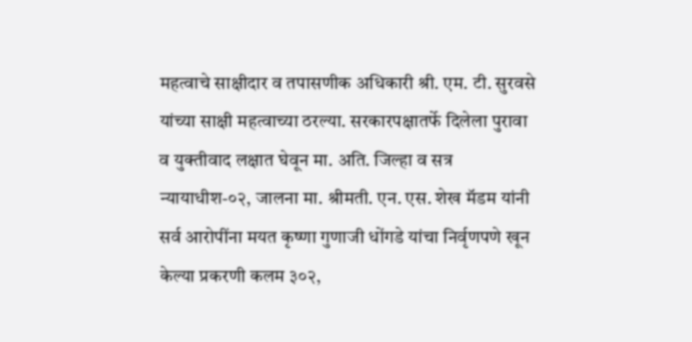महत्वाचे साक्षीदार व तपासणीक अधिकारी श्री. एम. टी. सुरवसे यांच्या साक्षी महत्वाच्या ठरल्या. सरकारपक्षातर्फे दिलेला पुरावा व युक्तीवाद लक्षात घेवून मा. अति. जिल्हा व सत्र न्यायाधीश-०२, जालना मा. श्रीमती. एन. एस. शेख मॅडम यांनी सर्व आरोपींना मयत कृष्णा गुणाजी धोंगडे यांचा निर्वृणपणे खून केल्या प्रकरणी कलम ३०२,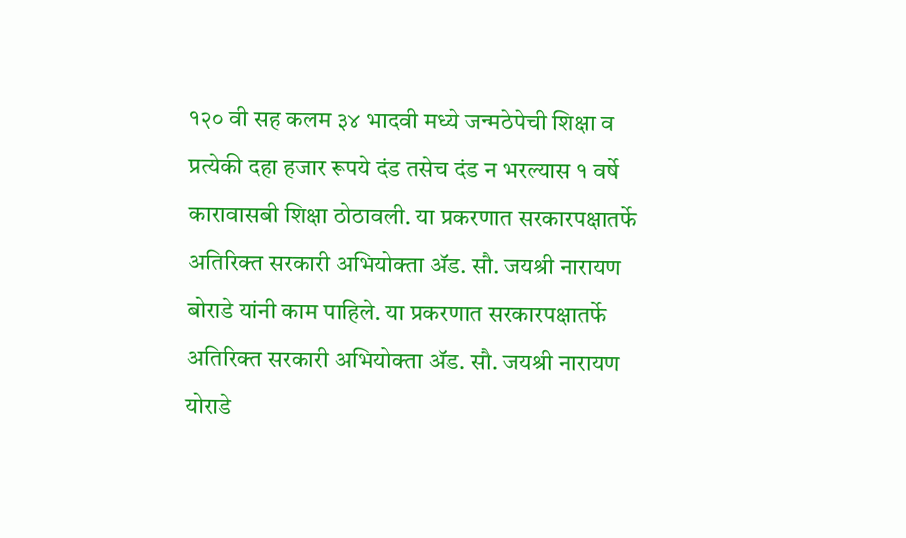१२० वी सह कलम ३४ भादवी मध्ये जन्मठेपेची शिक्षा व प्रत्येकी दहा हजार रूपये दंड तसेच दंड न भरल्यास १ वर्षे कारावासबी शिक्षा ठोठावली. या प्रकरणात सरकारपक्षातर्फे अतिरिक्त सरकारी अभियोक्ता ॲड. सौ. जयश्री नारायण बोराडे यांनी काम पाहिले. या प्रकरणात सरकारपक्षातर्फे अतिरिक्त सरकारी अभियोक्ता ॲड. सौ. जयश्री नारायण योराडे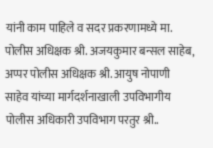यांनी काम पाहिले व सदर प्रकरणामध्ये मा. पोलीस अधिक्षक श्री. अजयकुमार बन्सल साहेब, अप्पर पोलीस अधिक्षक श्री. आयुष नोपाणी साहेव यांच्या मार्गदर्शनाखाली उपविभागीय पोलीस अधिकारी उपविभाग परतुर श्री..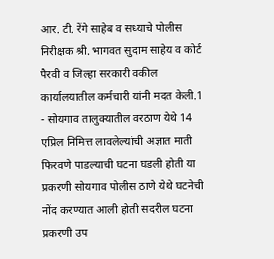आर. टी. रेंगे साहेब व सध्याचे पोलीस निरीक्षक श्री. भागवत सुदाम साहेय व कोर्ट पैरवी व जिल्हा सरकारी वकील कार्यालयातील कर्मचारी यांनी मदत केली.1
- सोयगाव तालुक्यातील वरठाण येथे 14 एप्रिल निमित्त लावलेल्यांची अज्ञात माती फिरवणे पाडल्याची घटना घडली होती या प्रकरणी सोयगाव पोलीस ठाणे येथे घटनेची नोंद करण्यात आली होती सदरील घटना प्रकरणी उप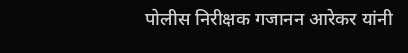पोलीस निरीक्षक गजानन आरेकर यांनी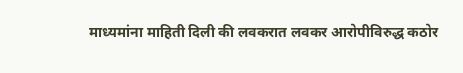माध्यमांना माहिती दिली की लवकरात लवकर आरोपीविरुद्ध कठोर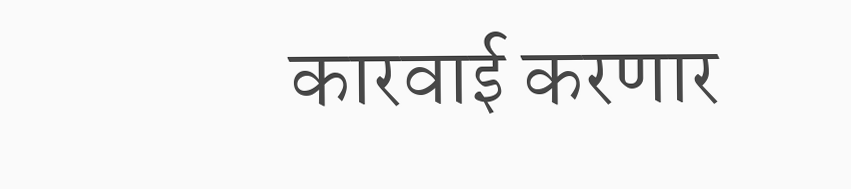कारवाई करणार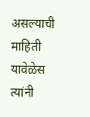असल्याची माहिती यावेळेस त्यांनी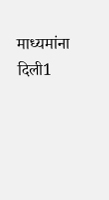माध्यमांना दिली1